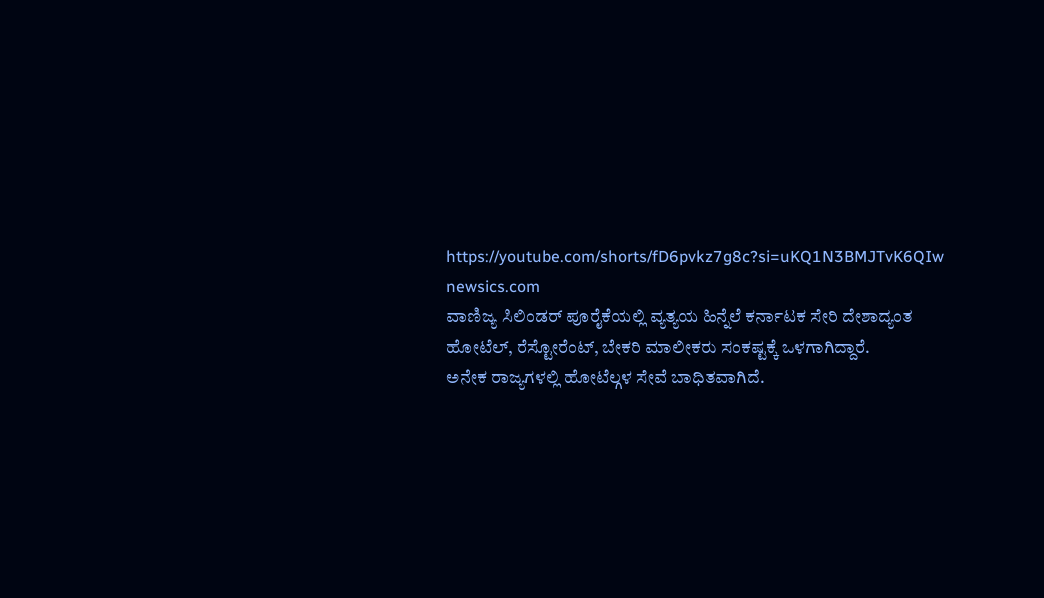https://youtube.com/shorts/fD6pvkz7g8c?si=uKQ1N3BMJTvK6QIw
newsics.com
ವಾಣಿಜ್ಯ ಸಿಲಿಂಡರ್ ಪೂರೈಕೆಯಲ್ಲಿ ವ್ಯತ್ಯಯ ಹಿನ್ನೆಲೆ ಕರ್ನಾಟಕ ಸೇರಿ ದೇಶಾದ್ಯಂತ ಹೋಟೆಲ್, ರೆಸ್ಟೋರೆಂಟ್, ಬೇಕರಿ ಮಾಲೀಕರು ಸಂಕಷ್ಟಕ್ಕೆ ಒಳಗಾಗಿದ್ದಾರೆ.
ಅನೇಕ ರಾಜ್ಯಗಳಲ್ಲಿ ಹೋಟೆಲ್ಗಳ ಸೇವೆ ಬಾಧಿತವಾಗಿದೆ.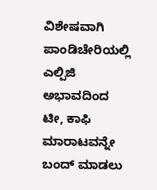ವಿಶೇಷವಾಗಿ ಪಾಂಡಿಚೇರಿಯಲ್ಲಿ ಎಲ್ಪಿಜಿ ಅಭಾವದಿಂದ ಟೀ, ಕಾಫಿ ಮಾರಾಟವನ್ನೇ ಬಂದ್ ಮಾಡಲು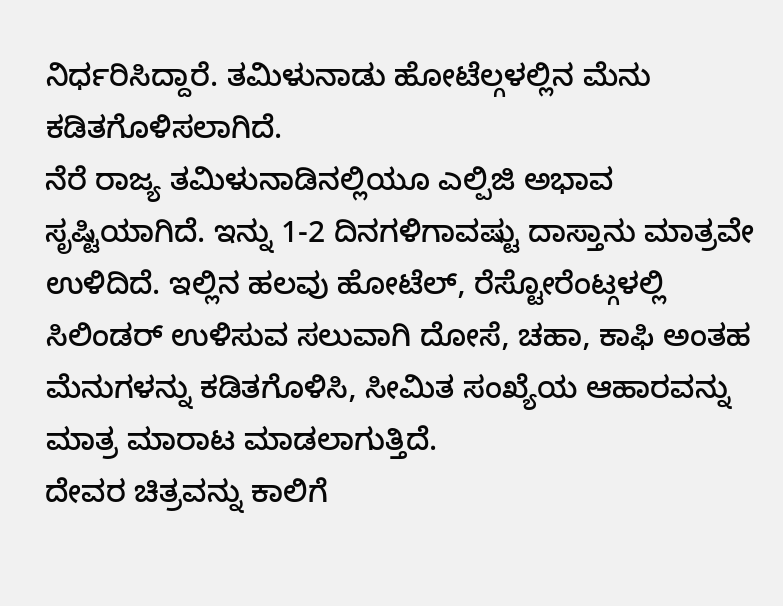ನಿರ್ಧರಿಸಿದ್ದಾರೆ. ತಮಿಳುನಾಡು ಹೋಟೆಲ್ಗಳಲ್ಲಿನ ಮೆನು ಕಡಿತಗೊಳಿಸಲಾಗಿದೆ.
ನೆರೆ ರಾಜ್ಯ ತಮಿಳುನಾಡಿನಲ್ಲಿಯೂ ಎಲ್ಪಿಜಿ ಅಭಾವ ಸೃಷ್ಟಿಯಾಗಿದೆ. ಇನ್ನು 1-2 ದಿನಗಳಿಗಾವಷ್ಟು ದಾಸ್ತಾನು ಮಾತ್ರವೇ ಉಳಿದಿದೆ. ಇಲ್ಲಿನ ಹಲವು ಹೋಟೆಲ್, ರೆಸ್ಟೋರೆಂಟ್ಗಳಲ್ಲಿ ಸಿಲಿಂಡರ್ ಉಳಿಸುವ ಸಲುವಾಗಿ ದೋಸೆ, ಚಹಾ, ಕಾಫಿ ಅಂತಹ ಮೆನುಗಳನ್ನು ಕಡಿತಗೊಳಿಸಿ, ಸೀಮಿತ ಸಂಖ್ಯೆಯ ಆಹಾರವನ್ನು ಮಾತ್ರ ಮಾರಾಟ ಮಾಡಲಾಗುತ್ತಿದೆ.
ದೇವರ ಚಿತ್ರವನ್ನು ಕಾಲಿಗೆ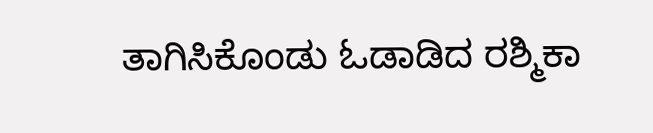ತಾಗಿಸಿಕೊಂಡು ಓಡಾಡಿದ ರಶ್ಮಿಕಾ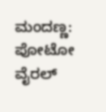ಮಂದಣ್ಣ: ಪೋಟೋ ವೈರಲ್